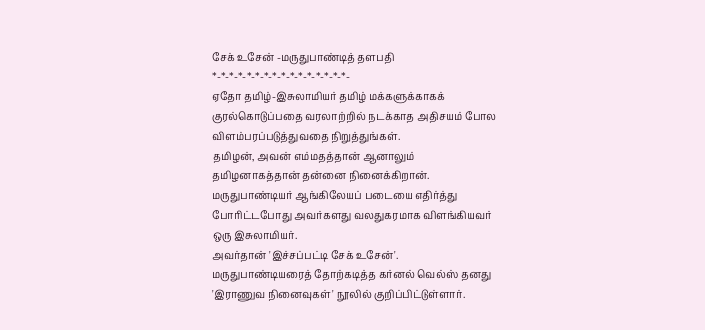சேக் உசேன் -மருதுபாண்டித் தளபதி
*-*-*-*-*-*-*-*-*-*-*-*-*-*-*-*-
ஏதோ தமிழ்-இசுலாமியர் தமிழ் மக்களுக்காகக் குரல்கொடுப்பதை வரலாற்றில் நடக்காத அதிசயம் போல விளம்பரப்படுத்துவதை நிறுத்துங்கள்.
தமிழன், அவன் எம்மதத்தான் ஆனாலும் தமிழனாகத்தான் தன்னை நினைக்கிறான்.
மருதுபாண்டியர் ஆங்கிலேயப் படையை எதிர்த்து போரிட்டபோது அவர்களது வலதுகரமாக விளங்கியவர் ஒரு இசுலாமியர்.
அவர்தான் 'இச்சப்பட்டி சேக் உசேன்'.
மருதுபாண்டியரைத் தோற்கடித்த கர்னல் வெல்ஸ் தனது 'இராணுவ நினைவுகள்' நூலில் குறிப்பிட்டுள்ளார்.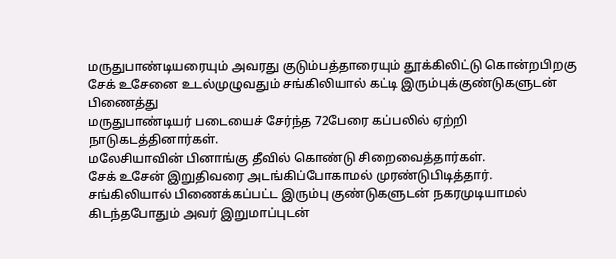மருதுபாண்டியரையும் அவரது குடும்பத்தாரையும் தூக்கிலிட்டு கொன்றபிறகு
சேக் உசேனை உடல்முழுவதும் சங்கிலியால் கட்டி இரும்புக்குண்டுகளுடன் பிணைத்து
மருதுபாண்டியர் படையைச் சேர்ந்த 72பேரை கப்பலில் ஏற்றி நாடுகடத்தினார்கள்.
மலேசியாவின் பினாங்கு தீவில் கொண்டு சிறைவைத்தார்கள்.
சேக் உசேன் இறுதிவரை அடங்கிப்போகாமல் முரண்டுபிடித்தார்.
சங்கிலியால் பிணைக்கப்பட்ட இரும்பு குண்டுகளுடன் நகரமுடியாமல் கிடந்தபோதும் அவர் இறுமாப்புடன்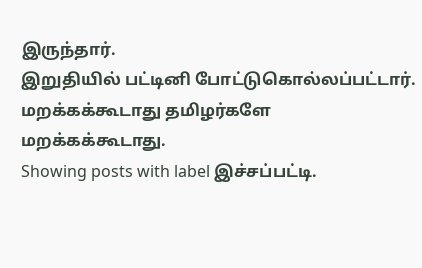இருந்தார்.
இறுதியில் பட்டினி போட்டுகொல்லப்பட்டார்.
மறக்கக்கூடாது தமிழர்களே
மறக்கக்கூடாது.
Showing posts with label இச்சப்பட்டி.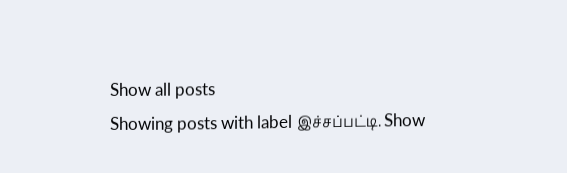Show all posts
Showing posts with label இச்சப்பட்டி. Show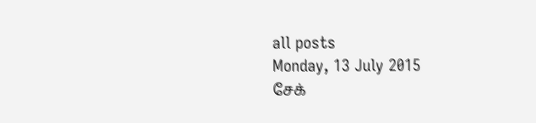all posts
Monday, 13 July 2015
சேக்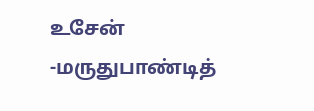உசேன் -மருதுபாண்டித்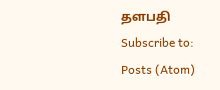தளபதி
Subscribe to:
Posts (Atom)